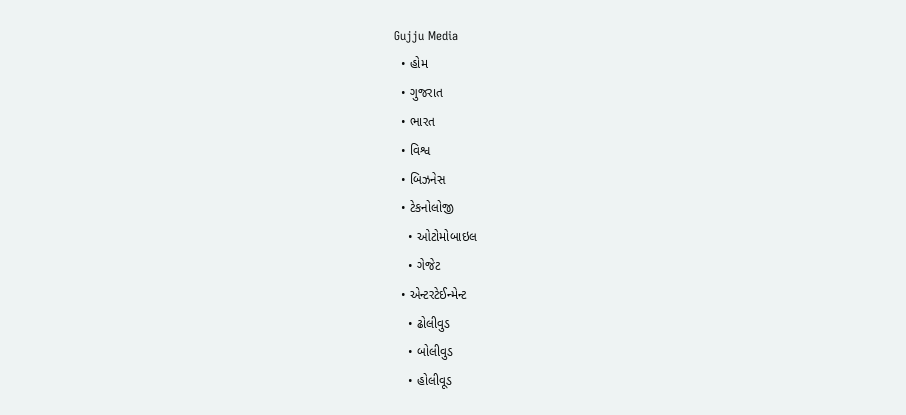Gujju Media
  • હોમ
  • ગુજરાત
  • ભારત
  • વિશ્વ
  • બિઝનેસ
  • ટેકનોલોજી
    • ઓટોમોબાઇલ
    • ગેજેટ
  • એન્ટરટેઈન્મેન્ટ
    • ઢોલીવુડ
    • બોલીવુડ
    • હોલીવૂડ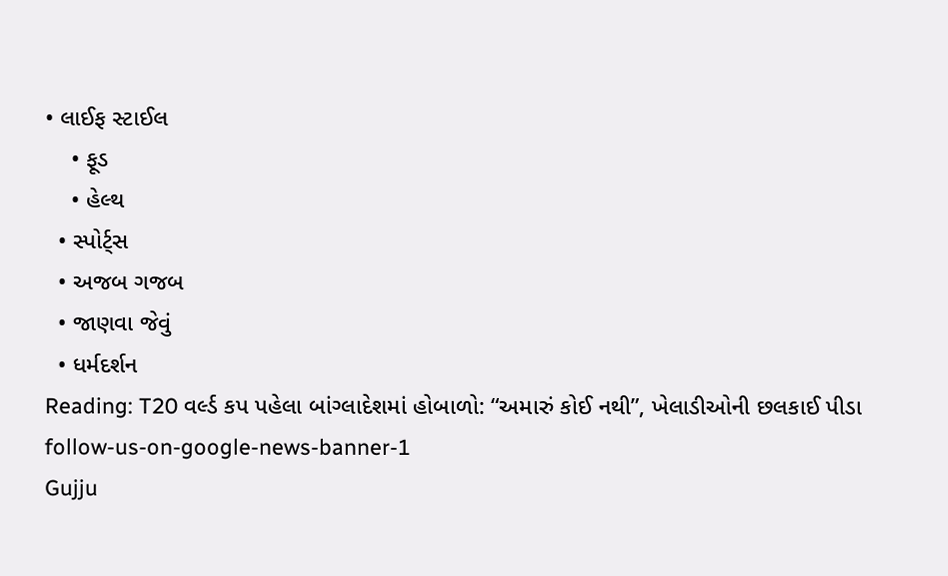• લાઈફ સ્ટાઈલ
    • ફૂડ
    • હેલ્થ
  • સ્પોર્ટ્સ
  • અજબ ગજબ
  • જાણવા જેવું
  • ધર્મદર્શન
Reading: T20 વર્લ્ડ કપ પહેલા બાંગ્લાદેશમાં હોબાળો: “અમારું કોઈ નથી”, ખેલાડીઓની છલકાઈ પીડા
follow-us-on-google-news-banner-1
Gujju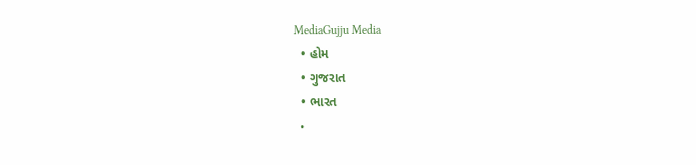MediaGujju Media
  • હોમ
  • ગુજરાત
  • ભારત
  •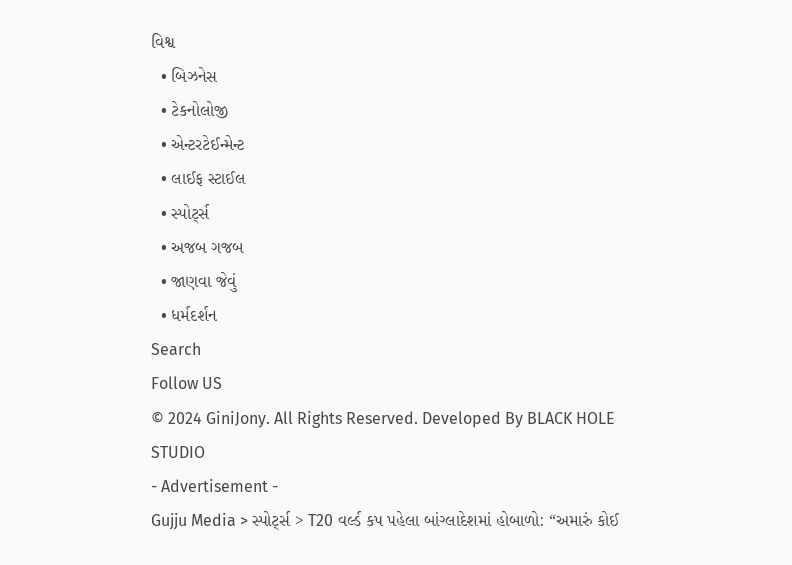વિશ્વ
  • બિઝનેસ
  • ટેકનોલોજી
  • એન્ટરટેઈન્મેન્ટ
  • લાઈફ સ્ટાઈલ
  • સ્પોર્ટ્સ
  • અજબ ગજબ
  • જાણવા જેવું
  • ધર્મદર્શન
Search
Follow US
© 2024 GiniJony. All Rights Reserved. Developed By BLACK HOLE STUDIO
- Advertisement -
Gujju Media > સ્પોર્ટ્સ > T20 વર્લ્ડ કપ પહેલા બાંગ્લાદેશમાં હોબાળો: “અમારું કોઈ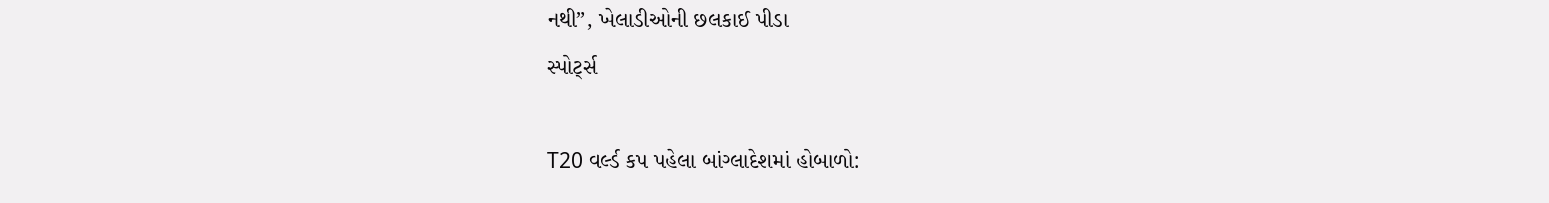નથી”, ખેલાડીઓની છલકાઈ પીડા
સ્પોર્ટ્સ

T20 વર્લ્ડ કપ પહેલા બાંગ્લાદેશમાં હોબાળો: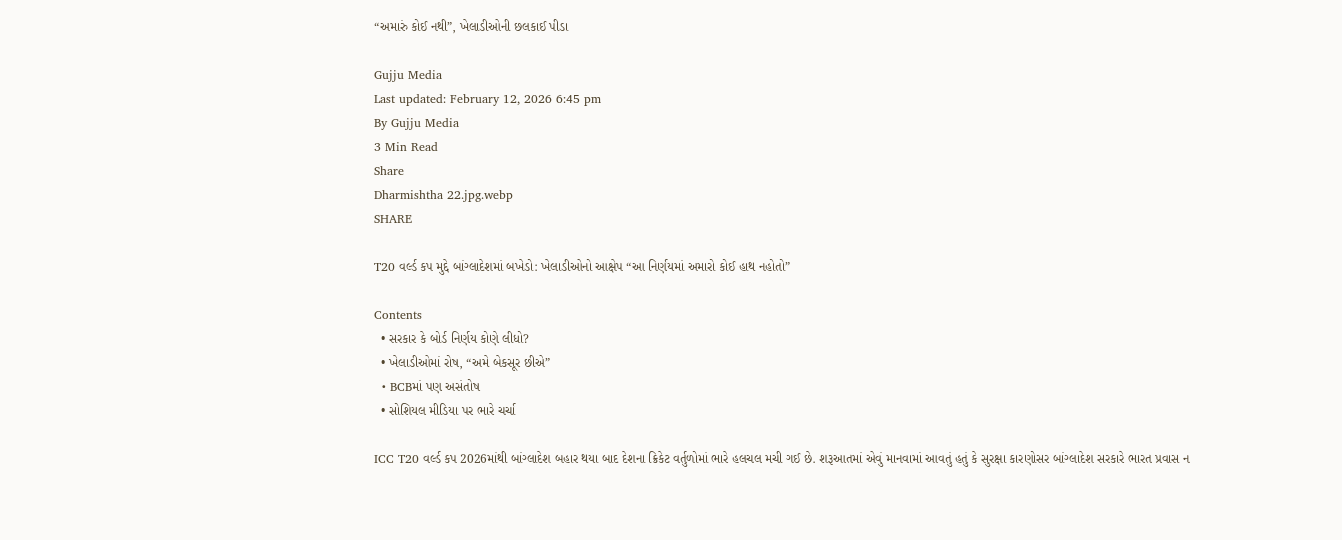“અમારું કોઈ નથી”, ખેલાડીઓની છલકાઈ પીડા

Gujju Media
Last updated: February 12, 2026 6:45 pm
By Gujju Media
3 Min Read
Share
Dharmishtha 22.jpg.webp
SHARE

T20 વર્લ્ડ કપ મુદ્દે બાંગ્લાદેશમાં બખેડો: ખેલાડીઓનો આક્ષેપ “આ નિર્ણયમાં અમારો કોઈ હાથ નહોતો”

Contents
  • સરકાર કે બોર્ડ નિર્ણય કોણે લીધો?
  • ખેલાડીઓમાં રોષ, “અમે બેકસૂર છીએ”
  • BCBમાં પણ અસંતોષ
  • સોશિયલ મીડિયા પર ભારે ચર્ચા

ICC T20 વર્લ્ડ કપ 2026માંથી બાંગ્લાદેશ બહાર થયા બાદ દેશના ક્રિકેટ વર્તુળોમાં ભારે હલચલ મચી ગઈ છે. શરૂઆતમાં એવું માનવામાં આવતું હતું કે સુરક્ષા કારણોસર બાંગ્લાદેશ સરકારે ભારત પ્રવાસ ન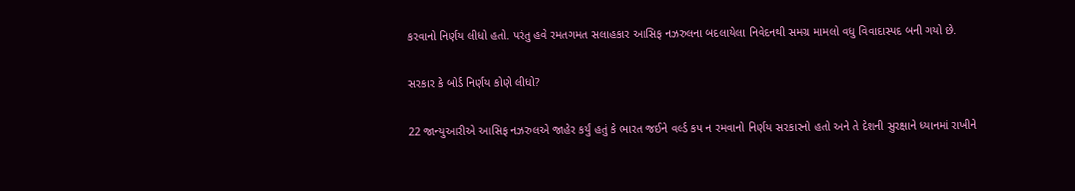કરવાનો નિર્ણય લીધો હતો. પરંતુ હવે રમતગમત સલાહકાર આસિફ નઝરુલના બદલાયેલા નિવેદનથી સમગ્ર મામલો વધુ વિવાદાસ્પદ બની ગયો છે.

સરકાર કે બોર્ડ નિર્ણય કોણે લીધો?

22 જાન્યુઆરીએ આસિફ નઝરુલએ જાહેર કર્યું હતું કે ભારત જઈને વર્લ્ડ કપ ન રમવાનો નિર્ણય સરકારનો હતો અને તે દેશની સુરક્ષાને ધ્યાનમાં રાખીને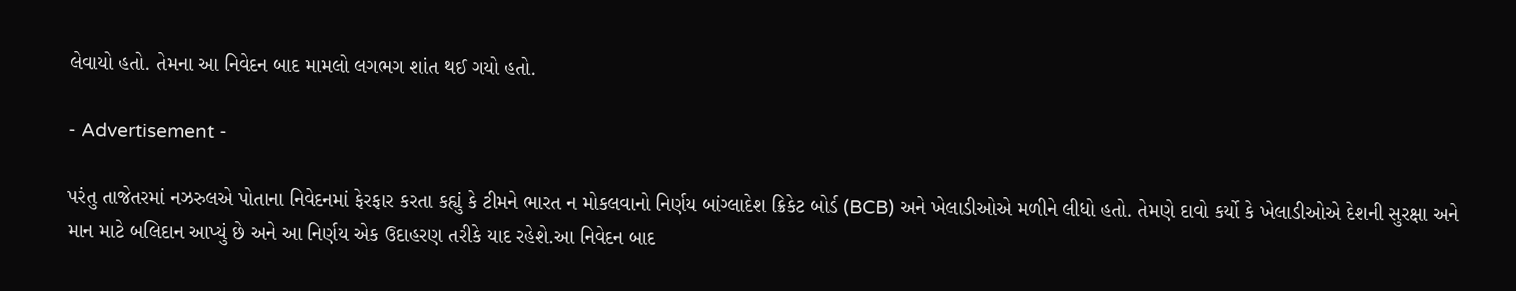લેવાયો હતો. તેમના આ નિવેદન બાદ મામલો લગભગ શાંત થઈ ગયો હતો.

- Advertisement -

પરંતુ તાજેતરમાં નઝરુલએ પોતાના નિવેદનમાં ફેરફાર કરતા કહ્યું કે ટીમને ભારત ન મોકલવાનો નિર્ણય બાંગ્લાદેશ ક્રિકેટ બોર્ડ (BCB) અને ખેલાડીઓએ મળીને લીધો હતો. તેમણે દાવો કર્યો કે ખેલાડીઓએ દેશની સુરક્ષા અને માન માટે બલિદાન આપ્યું છે અને આ નિર્ણય એક ઉદાહરણ તરીકે યાદ રહેશે.આ નિવેદન બાદ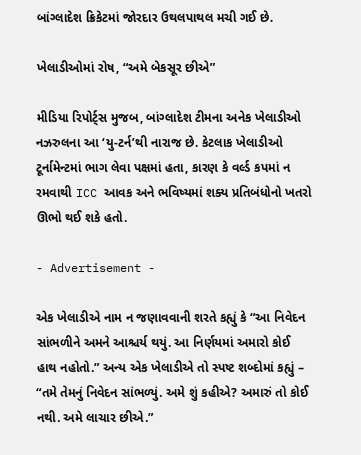બાંગ્લાદેશ ક્રિકેટમાં જોરદાર ઉથલપાથલ મચી ગઈ છે.

ખેલાડીઓમાં રોષ, “અમે બેકસૂર છીએ”

મીડિયા રિપોર્ટ્સ મુજબ, બાંગ્લાદેશ ટીમના અનેક ખેલાડીઓ નઝરુલના આ ‘યુ-ટર્ન’થી નારાજ છે. કેટલાક ખેલાડીઓ ટૂર્નામેન્ટમાં ભાગ લેવા પક્ષમાં હતા, કારણ કે વર્લ્ડ કપમાં ન રમવાથી ICC આવક અને ભવિષ્યમાં શક્ય પ્રતિબંધોનો ખતરો ઊભો થઈ શકે હતો.

- Advertisement -

એક ખેલાડીએ નામ ન જણાવવાની શરતે કહ્યું કે “આ નિવેદન સાંભળીને અમને આશ્ચર્ય થયું. આ નિર્ણયમાં અમારો કોઈ હાથ નહોતો.” અન્ય એક ખેલાડીએ તો સ્પષ્ટ શબ્દોમાં કહ્યું – “તમે તેમનું નિવેદન સાંભળ્યું. અમે શું કહીએ? અમારું તો કોઈ નથી. અમે લાચાર છીએ.”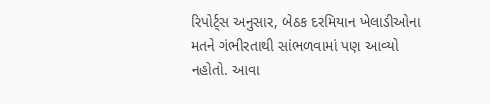રિપોર્ટ્સ અનુસાર, બેઠક દરમિયાન ખેલાડીઓના મતને ગંભીરતાથી સાંભળવામાં પણ આવ્યો નહોતો. આવા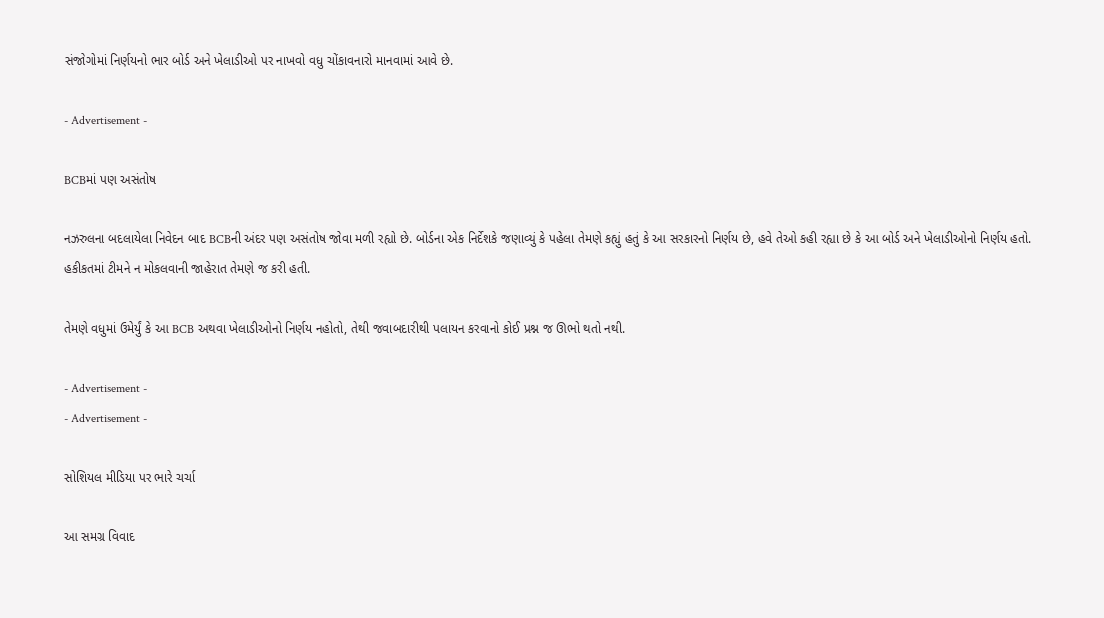સંજોગોમાં નિર્ણયનો ભાર બોર્ડ અને ખેલાડીઓ પર નાખવો વધુ ચોંકાવનારો માનવામાં આવે છે.

- Advertisement -

BCBમાં પણ અસંતોષ

નઝરુલના બદલાયેલા નિવેદન બાદ BCBની અંદર પણ અસંતોષ જોવા મળી રહ્યો છે. બોર્ડના એક નિર્દેશકે જણાવ્યું કે પહેલા તેમણે કહ્યું હતું કે આ સરકારનો નિર્ણય છે, હવે તેઓ કહી રહ્યા છે કે આ બોર્ડ અને ખેલાડીઓનો નિર્ણય હતો. હકીકતમાં ટીમને ન મોકલવાની જાહેરાત તેમણે જ કરી હતી.

તેમણે વધુમાં ઉમેર્યું કે આ BCB અથવા ખેલાડીઓનો નિર્ણય નહોતો, તેથી જવાબદારીથી પલાયન કરવાનો કોઈ પ્રશ્ન જ ઊભો થતો નથી.

- Advertisement -
- Advertisement -

સોશિયલ મીડિયા પર ભારે ચર્ચા

આ સમગ્ર વિવાદ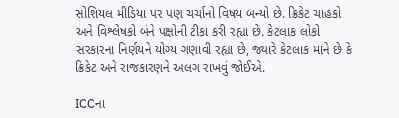સોશિયલ મીડિયા પર પણ ચર્ચાનો વિષય બન્યો છે. ક્રિકેટ ચાહકો અને વિશ્લેષકો બંને પક્ષોની ટીકા કરી રહ્યા છે. કેટલાક લોકો સરકારના નિર્ણયને યોગ્ય ગણાવી રહ્યા છે, જ્યારે કેટલાક માને છે કે ક્રિકેટ અને રાજકારણને અલગ રાખવું જોઈએ.

ICCના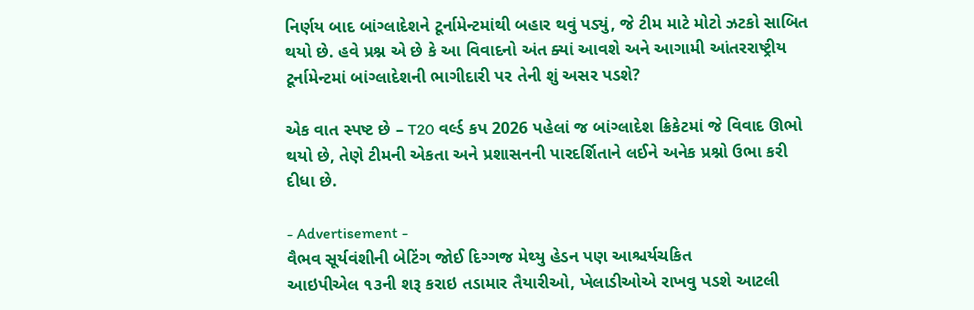નિર્ણય બાદ બાંગ્લાદેશને ટૂર્નામેન્ટમાંથી બહાર થવું પડ્યું, જે ટીમ માટે મોટો ઝટકો સાબિત થયો છે. હવે પ્રશ્ન એ છે કે આ વિવાદનો અંત ક્યાં આવશે અને આગામી આંતરરાષ્ટ્રીય ટૂર્નામેન્ટમાં બાંગ્લાદેશની ભાગીદારી પર તેની શું અસર પડશે?

એક વાત સ્પષ્ટ છે – T20 વર્લ્ડ કપ 2026 પહેલાં જ બાંગ્લાદેશ ક્રિકેટમાં જે વિવાદ ઊભો થયો છે, તેણે ટીમની એકતા અને પ્રશાસનની પારદર્શિતાને લઈને અનેક પ્રશ્નો ઉભા કરી દીધા છે.

- Advertisement -
વૈભવ સૂર્યવંશીની બેટિંગ જોઈ દિગ્ગજ મેથ્યુ હેડન પણ આશ્ચર્યચકિત
આઇપીએલ ૧૩ની શરૂ કરાઇ તડામાર તૈયારીઓ, ખેલાડીઓએ રાખવુ પડશે આટલી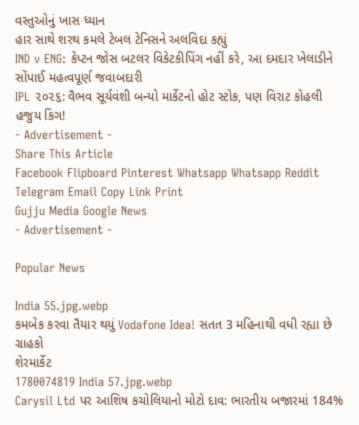વસ્તુઓનું ખાસ ધ્યાન
હાર સાથે શરથ કમલે ટેબલ ટેનિસને અલવિદા કહ્યું
IND v ENG: કેપ્ટન જોસ બટલર વિકેટકીપિંગ નહીં કરે, આ દમદાર ખેલાડીને સોંપાઈ મહત્વપૂર્ણ જવાબદારી
IPL ૨૦૨૬: વૈભવ સૂર્યવંશી બન્યો માર્કેટનો હોટ સ્ટોક, પણ વિરાટ કોહલી હજુય કિંગ!
- Advertisement -
Share This Article
Facebook Flipboard Pinterest Whatsapp Whatsapp Reddit Telegram Email Copy Link Print
Gujju Media Google News
- Advertisement -

Popular News

India 55.jpg.webp
કમબેક કરવા તૈયાર થયું Vodafone Idea! સતત 3 મહિનાથી વધી રહ્યા છે ગ્રાહકો
શેરમાર્કેટ
1780074819 India 57.jpg.webp
Carysil Ltd પર આશિષ કચોલિયાનો મોટો દાવ: ભારતીય બજારમાં 184%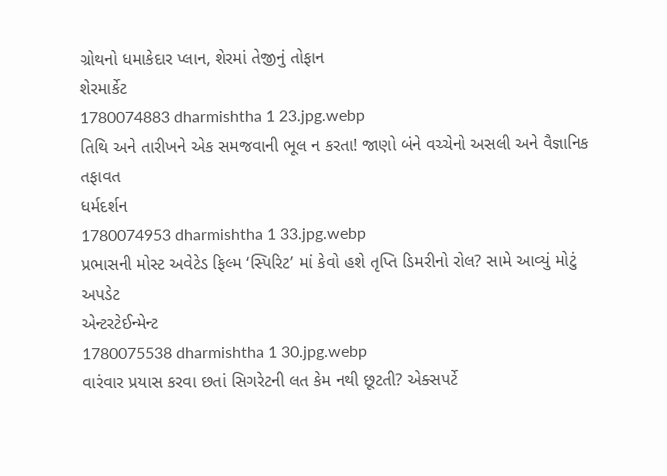ગ્રોથનો ધમાકેદાર પ્લાન, શેરમાં તેજીનું તોફાન
શેરમાર્કેટ
1780074883 dharmishtha 1 23.jpg.webp
તિથિ અને તારીખને એક સમજવાની ભૂલ ન કરતા! જાણો બંને વચ્ચેનો અસલી અને વૈજ્ઞાનિક તફાવત
ધર્મદર્શન
1780074953 dharmishtha 1 33.jpg.webp
પ્રભાસની મોસ્ટ અવેટેડ ફિલ્મ ‘સ્પિરિટ’ માં કેવો હશે તૃપ્તિ ડિમરીનો રોલ? સામે આવ્યું મોટું અપડેટ
એન્ટરટેઈન્મેન્ટ
1780075538 dharmishtha 1 30.jpg.webp
વારંવાર પ્રયાસ કરવા છતાં સિગરેટની લત કેમ નથી છૂટતી? એક્સપર્ટે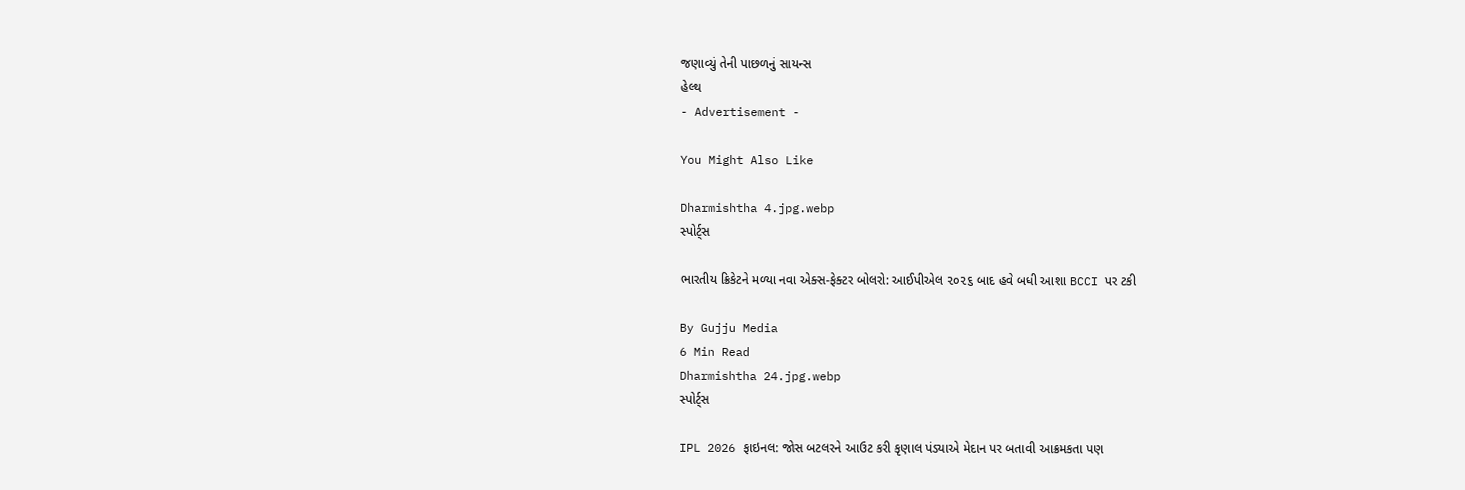જણાવ્યું તેની પાછળનું સાયન્સ
હેલ્થ
- Advertisement -

You Might Also Like

Dharmishtha 4.jpg.webp
સ્પોર્ટ્સ

ભારતીય ક્રિકેટને મળ્યા નવા એક્સ-ફેક્ટર બોલરો: આઈપીએલ ૨૦૨૬ બાદ હવે બધી આશા BCCI પર ટકી

By Gujju Media
6 Min Read
Dharmishtha 24.jpg.webp
સ્પોર્ટ્સ

IPL 2026 ફાઇનલ: જોસ બટલરને આઉટ કરી કૃણાલ પંડ્યાએ મેદાન પર બતાવી આક્રમકતા પણ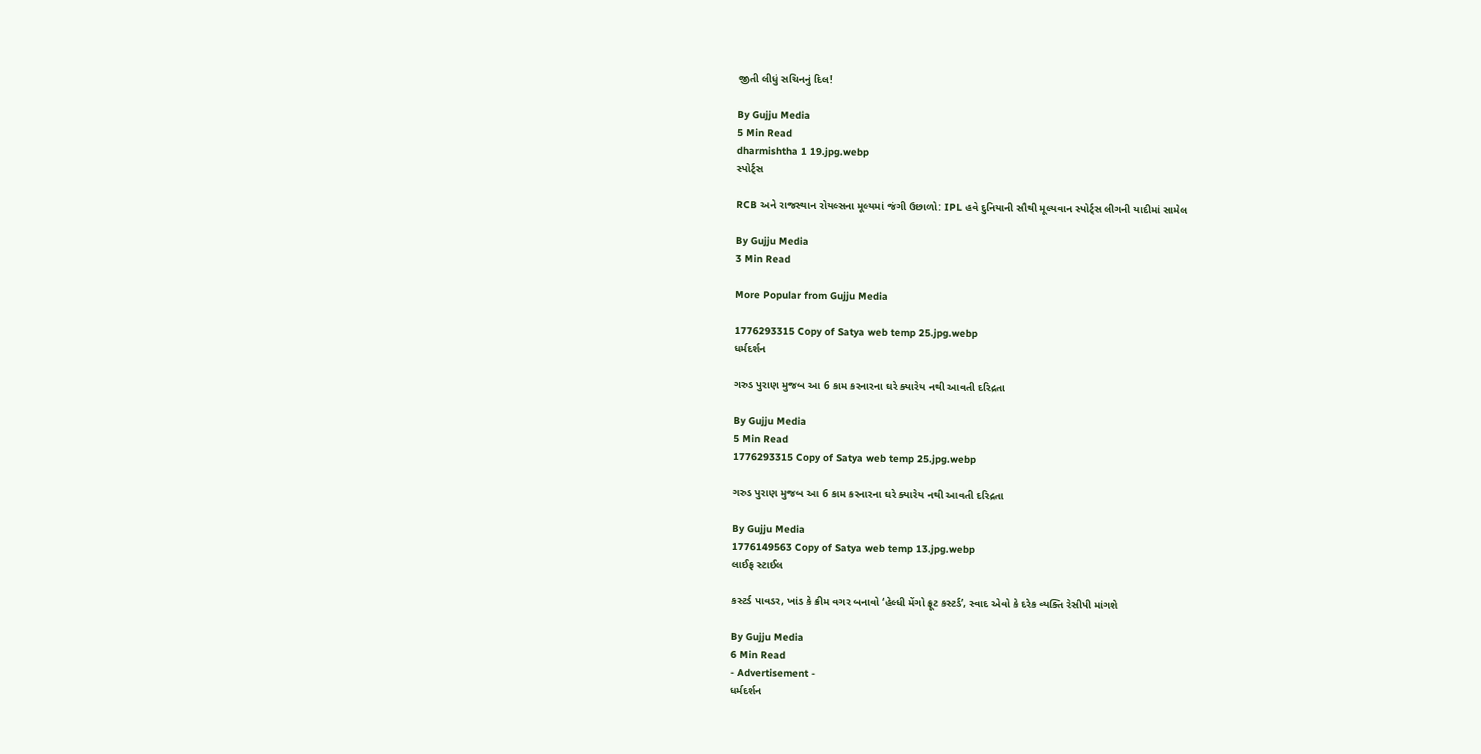જીતી લીધું સચિનનું દિલ!

By Gujju Media
5 Min Read
dharmishtha 1 19.jpg.webp
સ્પોર્ટ્સ

RCB અને રાજસ્થાન રોયલ્સના મૂલ્યમાં જંગી ઉછાળો: IPL હવે દુનિયાની સૌથી મૂલ્યવાન સ્પોર્ટ્સ લીગની યાદીમાં સામેલ

By Gujju Media
3 Min Read

More Popular from Gujju Media

1776293315 Copy of Satya web temp 25.jpg.webp
ધર્મદર્શન

ગરુડ પુરાણ મુજબ આ 6 કામ કરનારના ઘરે ક્યારેય નથી આવતી દરિદ્રતા

By Gujju Media
5 Min Read
1776293315 Copy of Satya web temp 25.jpg.webp

ગરુડ પુરાણ મુજબ આ 6 કામ કરનારના ઘરે ક્યારેય નથી આવતી દરિદ્રતા

By Gujju Media
1776149563 Copy of Satya web temp 13.jpg.webp
લાઈફ સ્ટાઈલ

કસ્ટર્ડ પાવડર, ખાંડ કે ક્રીમ વગર બનાવો ‘હેલ્ધી મેંગો ફ્રૂટ કસ્ટર્ડ’, સ્વાદ એવો કે દરેક વ્યક્તિ રેસીપી માંગશે

By Gujju Media
6 Min Read
- Advertisement -
ધર્મદર્શન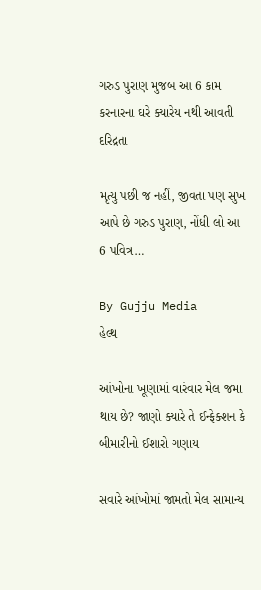ગરુડ પુરાણ મુજબ આ 6 કામ કરનારના ઘરે ક્યારેય નથી આવતી દરિદ્રતા

મૃત્યુ પછી જ નહીં, જીવતા પણ સુખ આપે છે ગરુડ પુરાણ, નોંધી લો આ 6 પવિત્ર…

By Gujju Media
હેલ્થ

આંખોના ખૂણામાં વારંવાર મેલ જમા થાય છે? જાણો ક્યારે તે ઈન્ફેક્શન કે બીમારીનો ઈશારો ગણાય

સવારે આંખોમાં જામતો મેલ સામાન્ય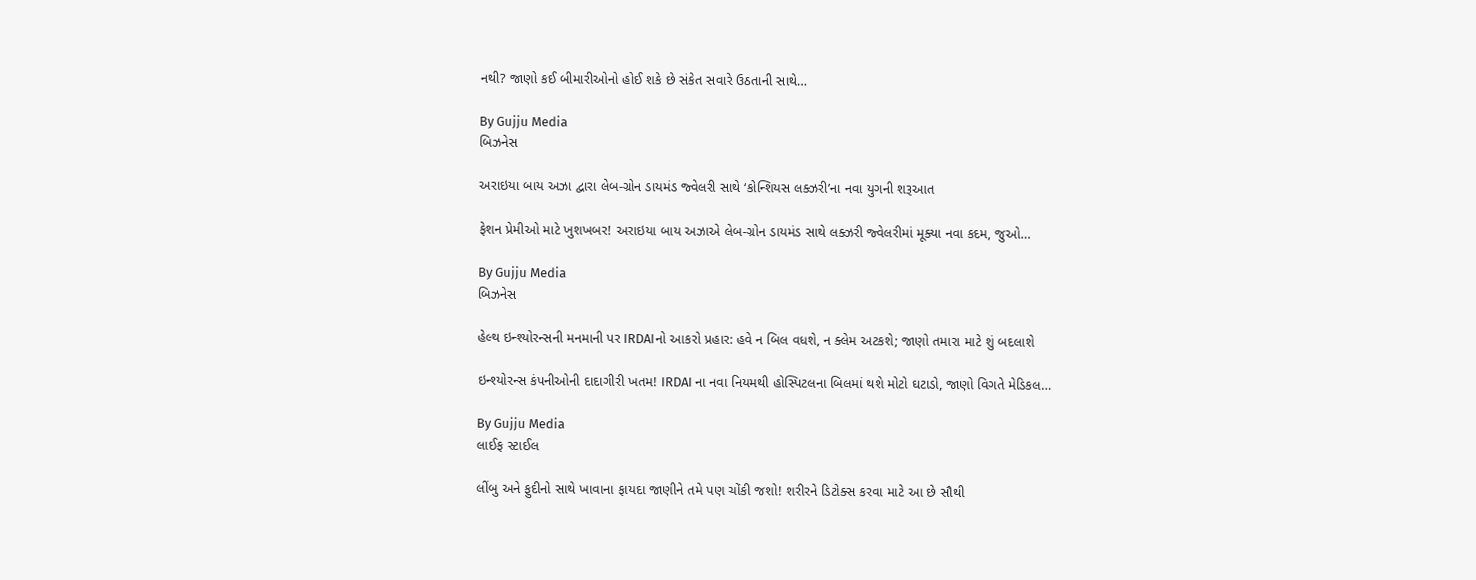નથી? જાણો કઈ બીમારીઓનો હોઈ શકે છે સંકેત સવારે ઉઠતાની સાથે…

By Gujju Media
બિઝનેસ

અરાઇયા બાય અઝા દ્વારા લેબ-ગ્રોન ડાયમંડ જ્વેલરી સાથે ‘કોન્શિયસ લક્ઝરી’ના નવા યુગની શરૂઆત

ફેશન પ્રેમીઓ માટે ખુશખબર! અરાઇયા બાય અઝાએ લેબ-ગ્રોન ડાયમંડ સાથે લક્ઝરી જ્વેલરીમાં મૂક્યા નવા કદમ, જુઓ…

By Gujju Media
બિઝનેસ

હેલ્થ ઇન્શ્યોરન્સની મનમાની પર IRDAIનો આકરો પ્રહાર: હવે ન બિલ વધશે, ન ક્લેમ અટકશે; જાણો તમારા માટે શું બદલાશે

ઇન્શ્યોરન્સ કંપનીઓની દાદાગીરી ખતમ! IRDAI ના નવા નિયમથી હોસ્પિટલના બિલમાં થશે મોટો ઘટાડો, જાણો વિગતે મેડિકલ…

By Gujju Media
લાઈફ સ્ટાઈલ

લીંબુ અને ફુદીનો સાથે ખાવાના ફાયદા જાણીને તમે પણ ચોંકી જશો! શરીરને ડિટોક્સ કરવા માટે આ છે સૌથી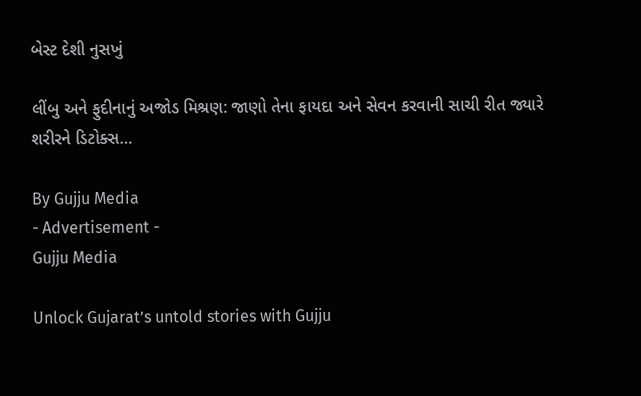બેસ્ટ દેશી નુસખું

લીંબુ અને ફુદીનાનું અજોડ મિશ્રણ: જાણો તેના ફાયદા અને સેવન કરવાની સાચી રીત જ્યારે શરીરને ડિટોક્સ…

By Gujju Media
- Advertisement -
Gujju Media

Unlock Gujarat’s untold stories with Gujju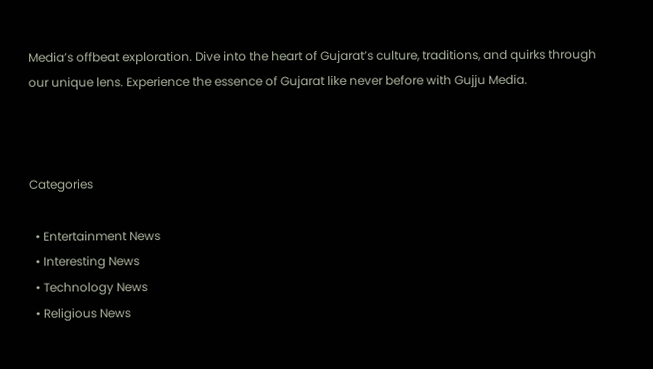Media’s offbeat exploration. Dive into the heart of Gujarat’s culture, traditions, and quirks through our unique lens. Experience the essence of Gujarat like never before with Gujju Media.



Categories

  • Entertainment News
  • Interesting News
  • Technology News
  • Religious News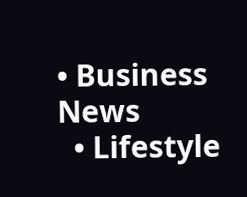• Business News
  • Lifestyle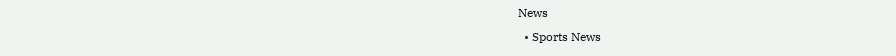News
  • Sports News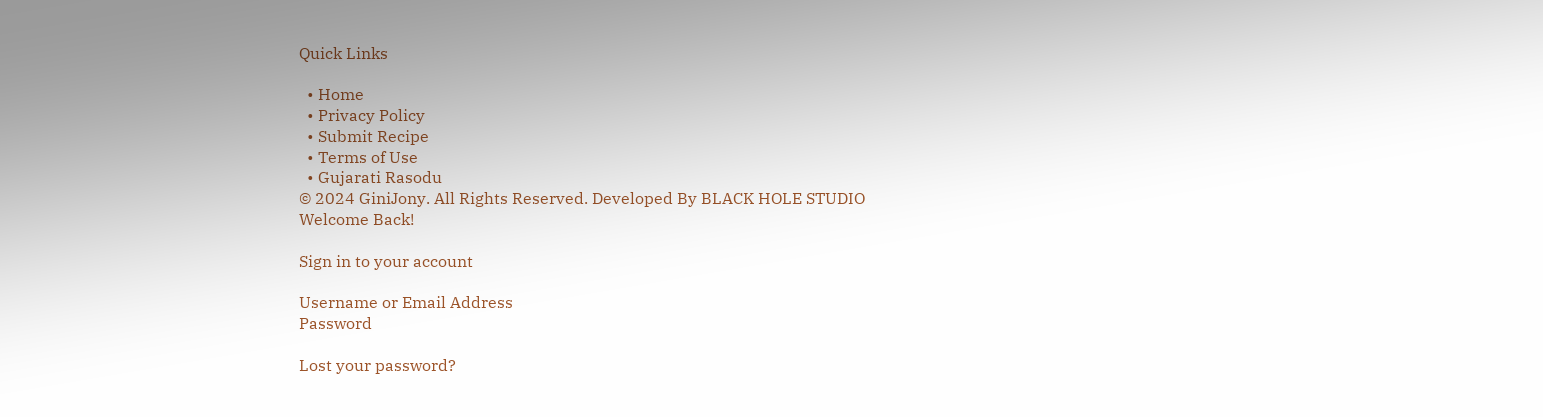Quick Links

  • Home
  • Privacy Policy
  • Submit Recipe
  • Terms of Use
  • Gujarati Rasodu
© 2024 GiniJony. All Rights Reserved. Developed By BLACK HOLE STUDIO
Welcome Back!

Sign in to your account

Username or Email Address
Password

Lost your password?